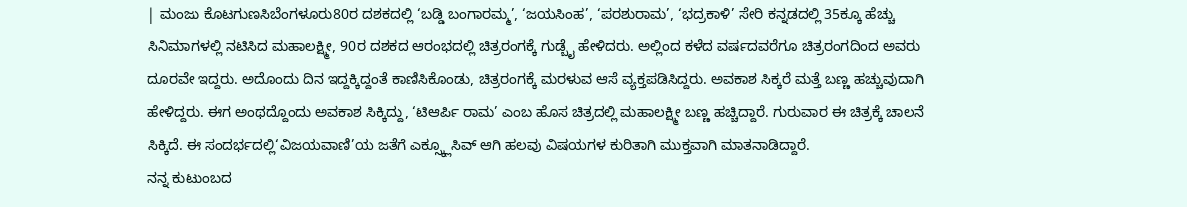| ಮಂಜು ಕೊಟಗುಣಸಿಬೆಂಗಳೂರು80ರ ದಶಕದಲ್ಲಿ ‘ಬಡ್ಡಿ ಬಂಗಾರಮ್ಮ’, ‘ಜಯಸಿಂಹ’, ‘ಪರಶುರಾಮ’, ‘ಭದ್ರಕಾಳಿ’ ಸೇರಿ ಕನ್ನಡದಲ್ಲಿ 35ಕ್ಕೂ ಹೆಚ್ಚು ಸಿನಿಮಾಗಳಲ್ಲಿ ನಟಿಸಿದ ಮಹಾಲಕ್ಷ್ಮೀ, 90ರ ದಶಕದ ಆರಂಭದಲ್ಲಿ ಚಿತ್ರರಂಗಕ್ಕೆ ಗುಡ್ಬೈ ಹೇಳಿದರು. ಅಲ್ಲಿಂದ ಕಳೆದ ವರ್ಷದವರೆಗೂ ಚಿತ್ರರಂಗದಿಂದ ಅವರು ದೂರವೇ ಇದ್ದರು. ಅದೊಂದು ದಿನ ಇದ್ದಕ್ಕಿದ್ದಂತೆ ಕಾಣಿಸಿಕೊಂಡು, ಚಿತ್ರರಂಗಕ್ಕೆ ಮರಳುವ ಆಸೆ ವ್ಯಕ್ತಪಡಿಸಿದ್ದರು. ಅವಕಾಶ ಸಿಕ್ಕರೆ ಮತ್ತೆ ಬಣ್ಣ ಹಚ್ಚುವುದಾಗಿ ಹೇಳಿದ್ದರು. ಈಗ ಅಂಥದ್ದೊಂದು ಅವಕಾಶ ಸಿಕ್ಕಿದ್ದು, ‘ಟಿಆರ್ಪಿ ರಾಮ’ ಎಂಬ ಹೊಸ ಚಿತ್ರದಲ್ಲಿ ಮಹಾಲಕ್ಷ್ಮೀ ಬಣ್ಣ ಹಚ್ಚಿದ್ದಾರೆ. ಗುರುವಾರ ಈ ಚಿತ್ರಕ್ಕೆ ಚಾಲನೆ ಸಿಕ್ಕಿದೆ. ಈ ಸಂದರ್ಭದಲ್ಲಿ‘ವಿಜಯವಾಣಿ’ಯ ಜತೆಗೆ ಎಕ್ಸ್ಕ್ಲೂಸಿವ್ ಆಗಿ ಹಲವು ವಿಷಯಗಳ ಕುರಿತಾಗಿ ಮುಕ್ತವಾಗಿ ಮಾತನಾಡಿದ್ದಾರೆ.
ನನ್ನ ಕುಟುಂಬದ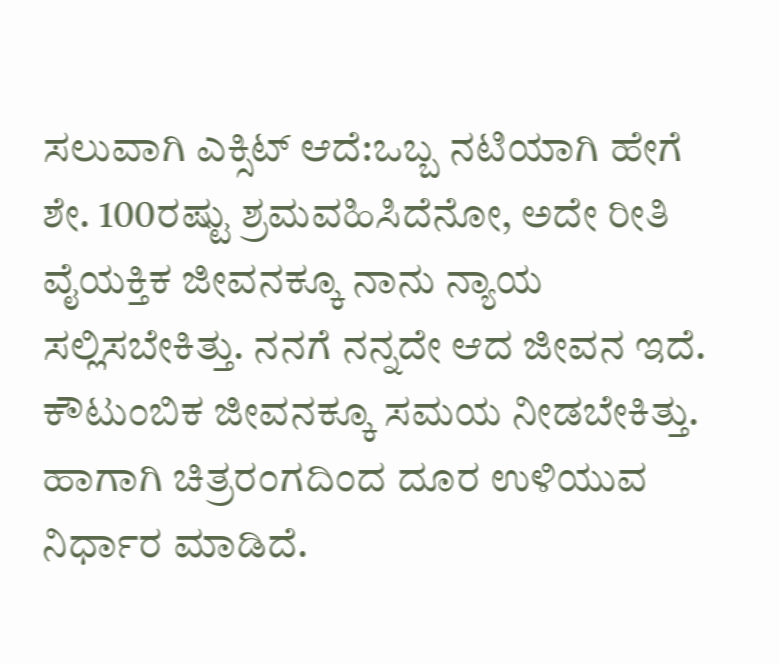ಸಲುವಾಗಿ ಎಕ್ಸಿಟ್ ಆದೆ:ಒಬ್ಬ ನಟಿಯಾಗಿ ಹೇಗೆ ಶೇ. 100ರಷ್ಟು ಶ್ರಮವಹಿಸಿದೆನೋ, ಅದೇ ರೀತಿ ವೈಯಕ್ತಿಕ ಜೀವನಕ್ಕೂ ನಾನು ನ್ಯಾಯ ಸಲ್ಲಿಸಬೇಕಿತ್ತು. ನನಗೆ ನನ್ನದೇ ಆದ ಜೀವನ ಇದೆ. ಕೌಟುಂಬಿಕ ಜೀವನಕ್ಕೂ ಸಮಯ ನೀಡಬೇಕಿತ್ತು. ಹಾಗಾಗಿ ಚಿತ್ರರಂಗದಿಂದ ದೂರ ಉಳಿಯುವ ನಿರ್ಧಾರ ಮಾಡಿದೆ.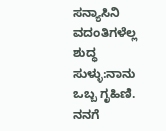ಸನ್ಯಾಸಿನಿ ವದಂತಿಗಳೆಲ್ಲ ಶುದ್ಧ ಸುಳ್ಳು:ನಾನು ಒಬ್ಬ ಗೃಹಿಣಿ. ನನಗೆ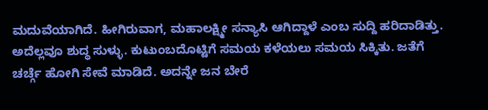ಮದುವೆಯಾಗಿದೆ. ಹೀಗಿರುವಾಗ, ಮಹಾಲಕ್ಷ್ಮೀ ಸನ್ಯಾಸಿ ಆಗಿದ್ದಾಳೆ ಎಂಬ ಸುದ್ದಿ ಹರಿದಾಡಿತ್ತು. ಅದೆಲ್ಲವೂ ಶುದ್ಧ ಸುಳ್ಳು. ಕುಟುಂಬದೊಟ್ಟಿಗೆ ಸಮಯ ಕಳೆಯಲು ಸಮಯ ಸಿಕ್ಕಿತು. ಜತೆಗೆ ಚರ್ಚ್ಗೆ ಹೋಗಿ ಸೇವೆ ಮಾಡಿದೆ. ಅದನ್ನೇ ಜನ ಬೇರೆ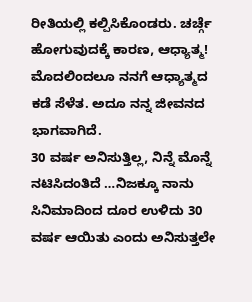ರೀತಿಯಲ್ಲಿ ಕಲ್ಪಿಸಿಕೊಂಡರು. ಚರ್ಚ್ಗೆ ಹೋಗುವುದಕ್ಕೆ ಕಾರಣ, ಆಧ್ಯಾತ್ಮ! ಮೊದಲಿಂದಲೂ ನನಗೆ ಆಧ್ಯಾತ್ಮದ ಕಡೆ ಸೆಳೆತ. ಅದೂ ನನ್ನ ಜೀವನದ ಭಾಗವಾಗಿದೆ.
30 ವರ್ಷ ಅನಿಸುತ್ತಿಲ್ಲ, ನಿನ್ನೆ ಮೊನ್ನೆ ನಟಿಸಿದಂತಿದೆ …ನಿಜಕ್ಕೂ ನಾನು ಸಿನಿಮಾದಿಂದ ದೂರ ಉಳಿದು 30 ವರ್ಷ ಆಯಿತು ಎಂದು ಅನಿಸುತ್ತಲೇ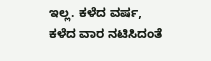ಇಲ್ಲ. ಕಳೆದ ವರ್ಷ, ಕಳೆದ ವಾರ ನಟಿಸಿದಂತೆ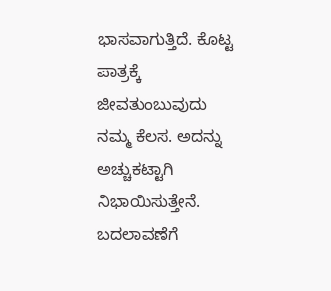ಭಾಸವಾಗುತ್ತಿದೆ. ಕೊಟ್ಟ ಪಾತ್ರಕ್ಕೆ ಜೀವತುಂಬುವುದು ನಮ್ಮ ಕೆಲಸ. ಅದನ್ನು ಅಚ್ಚುಕಟ್ಟಾಗಿ ನಿಭಾಯಿಸುತ್ತೇನೆ.
ಬದಲಾವಣೆಗೆ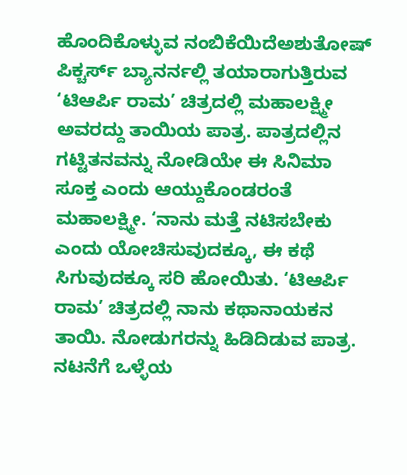ಹೊಂದಿಕೊಳ್ಳುವ ನಂಬಿಕೆಯಿದೆಅಶುತೋಷ್ ಪಿಕ್ಚರ್ಸ್ ಬ್ಯಾನರ್ನಲ್ಲಿ ತಯಾರಾಗುತ್ತಿರುವ ‘ಟಿಆರ್ಪಿ ರಾಮ’ ಚಿತ್ರದಲ್ಲಿ ಮಹಾಲಕ್ಷ್ಮೀ ಅವರದ್ದು ತಾಯಿಯ ಪಾತ್ರ. ಪಾತ್ರದಲ್ಲಿನ ಗಟ್ಟಿತನವನ್ನು ನೋಡಿಯೇ ಈ ಸಿನಿಮಾ ಸೂಕ್ತ ಎಂದು ಆಯ್ದುಕೊಂಡರಂತೆ ಮಹಾಲಕ್ಷ್ಮೀ. ‘ನಾನು ಮತ್ತೆ ನಟಿಸಬೇಕು ಎಂದು ಯೋಚಿಸುವುದಕ್ಕೂ, ಈ ಕಥೆ ಸಿಗುವುದಕ್ಕೂ ಸರಿ ಹೋಯಿತು. ‘ಟಿಆರ್ಪಿ ರಾಮ’ ಚಿತ್ರದಲ್ಲಿ ನಾನು ಕಥಾನಾಯಕನ ತಾಯಿ. ನೋಡುಗರನ್ನು ಹಿಡಿದಿಡುವ ಪಾತ್ರ. ನಟನೆಗೆ ಒಳ್ಳೆಯ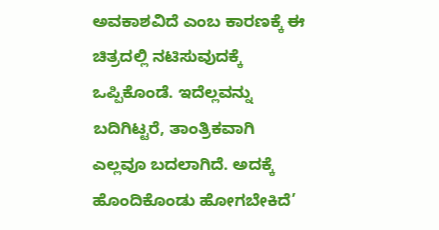ಅವಕಾಶವಿದೆ ಎಂಬ ಕಾರಣಕ್ಕೆ ಈ ಚಿತ್ರದಲ್ಲಿ ನಟಿಸುವುದಕ್ಕೆ ಒಪ್ಪಿಕೊಂಡೆ. ಇದೆಲ್ಲವನ್ನು ಬದಿಗಿಟ್ಟರೆ, ತಾಂತ್ರಿಕವಾಗಿ ಎಲ್ಲವೂ ಬದಲಾಗಿದೆ. ಅದಕ್ಕೆ ಹೊಂದಿಕೊಂಡು ಹೋಗಬೇಕಿದೆ’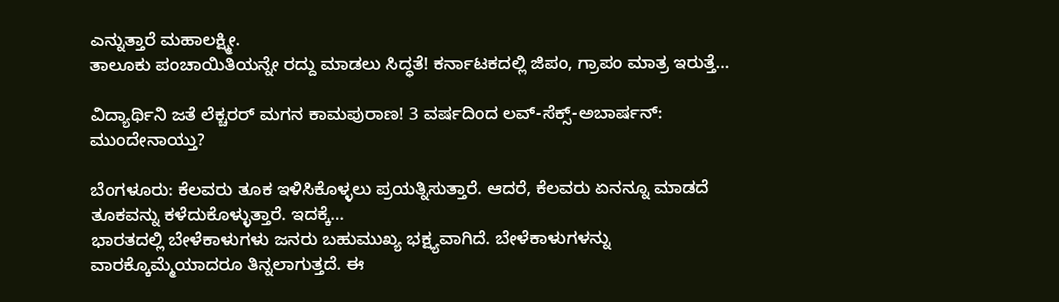ಎನ್ನುತ್ತಾರೆ ಮಹಾಲಕ್ಷ್ಮೀ.
ತಾಲೂಕು ಪಂಚಾಯಿತಿಯನ್ನೇ ರದ್ದು ಮಾಡಲು ಸಿದ್ಧತೆ! ಕರ್ನಾಟಕದಲ್ಲಿ ಜಿಪಂ, ಗ್ರಾಪಂ ಮಾತ್ರ ಇರುತ್ತೆ…

ವಿದ್ಯಾರ್ಥಿನಿ ಜತೆ ಲೆಕ್ಚರರ್ ಮಗನ ಕಾಮಪುರಾಣ! 3 ವರ್ಷದಿಂದ ಲವ್-ಸೆಕ್ಸ್-ಅಬಾರ್ಷನ್: ಮುಂದೇನಾಯ್ತು?

ಬೆಂಗಳೂರು: ಕೆಲವರು ತೂಕ ಇಳಿಸಿಕೊಳ್ಳಲು ಪ್ರಯತ್ನಿಸುತ್ತಾರೆ. ಆದರೆ, ಕೆಲವರು ಏನನ್ನೂ ಮಾಡದೆ ತೂಕವನ್ನು ಕಳೆದುಕೊಳ್ಳುತ್ತಾರೆ. ಇದಕ್ಕೆ…
ಭಾರತದಲ್ಲಿ ಬೇಳೆಕಾಳುಗಳು ಜನರು ಬಹುಮುಖ್ಯ ಭಕ್ಷ್ಯವಾಗಿದೆ. ಬೇಳೆಕಾಳುಗಳನ್ನು ವಾರಕ್ಕೊಮ್ಮೆಯಾದರೂ ತಿನ್ನಲಾಗುತ್ತದೆ. ಈ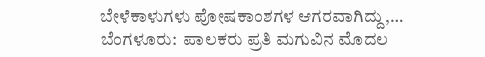ಬೇಳೆಕಾಳುಗಳು ಪೋಷಕಾಂಶಗಳ ಆಗರವಾಗಿದ್ದು,…
ಬೆಂಗಳೂರು:  ಪಾಲಕರು ಪ್ರತಿ ಮಗುವಿನ ಮೊದಲ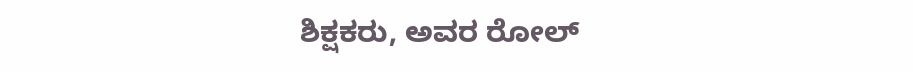ಶಿಕ್ಷಕರು, ಅವರ ರೋಲ್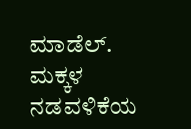ಮಾಡೆಲ್. ಮಕ್ಕಳ ನಡವಳಿಕೆಯ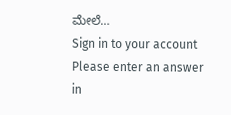ಮೇಲೆ…
Sign in to your account
Please enter an answer in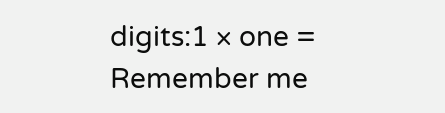digits:1 × one =
Remember me